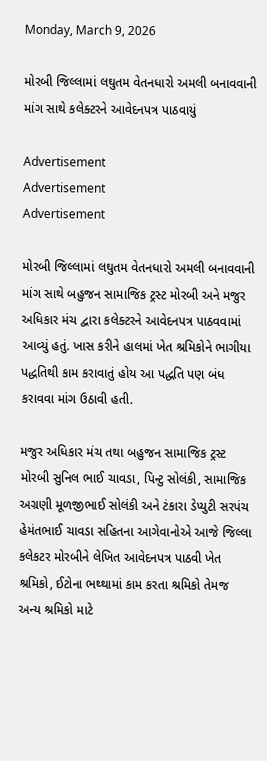Monday, March 9, 2026

મોરબી જિલ્લામાં લઘુતમ વેતનધારો અમલી બનાવવાની માંગ સાથે કલેક્ટરને આવેદનપત્ર પાઠવાયું

Advertisement
Advertisement
Advertisement

મોરબી જિલ્લામાં લઘુતમ વેતનધારો અમલી બનાવવાની માંગ સાથે બહુજન સામાજિક ટ્રસ્ટ મોરબી અને મજુર અધિકાર મંચ દ્વારા કલેક્ટરને આવેદનપત્ર પાઠવવામાં આવ્યું હતું. ખાસ કરીને હાલમાં ખેત શ્રમિકોને ભાગીયા પદ્ધતિથી કામ કરાવાતું હોય આ પદ્ધતિ પણ બંધ કરાવવા માંગ ઉઠાવી હતી.

મજુર અધિકાર મંચ તથા બહુજન સામાજિક ટ્રસ્ટ મોરબી સુનિલ ભાઈ ચાવડા, પિન્ટુ સોલંકી, સામાજિક અગ્રણી મૂળજીભાઈ સોલંકી અને ટંકારા ડેપ્યુટી સરપંચ હેમંતભાઈ ચાવડા સહિતના આગેવાનોએ આજે જિલ્લા કલેકટર મોરબીને લેખિત આવેદનપત્ર પાઠવી ખેત શ્રમિકો, ઈટોના ભથ્થામાં કામ કરતા શ્રમિકો તેમજ અન્ય શ્રમિકો માટે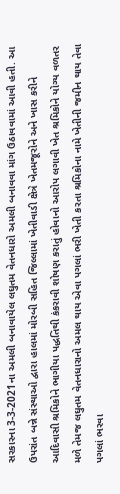સરકારના 3-3-2021ના અમલી બનાવાયેલ લઘુતમ વેતનધારો અમલી બનાવવા માંગ ઉઠાવવામાં આવી હતી. આ ઉપરાંત બન્ને સંસ્થાઓ દ્વારા હાલમાં મોરબી સહિત જિલ્લામાં ખેતીવાડી ક્ષેત્રે ખેતમજૂરોને અને ખાસ કરીને આદિવાસી શ્રમિકોને ભાગીયા પદ્ધતિથી કંકરાવી શોષણ કરાતું હોવાનો આરોપ લગાવી ખેત શ્રમિકોને યોગ્ય વળતર મળે તેમજ લઘુતમ વેતનધારાનો અમલ થાય એવા પગલાં ભરી ખેતી કરતા શ્રમિકોના નામે ખેતીની જમીન થાય તેવા પગલાં ભરવા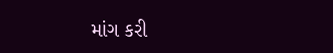માંગ કરી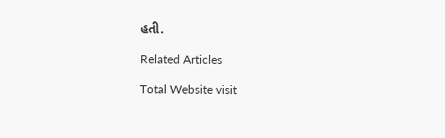હતી.

Related Articles

Total Website visit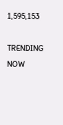1,595,153

TRENDING NOW